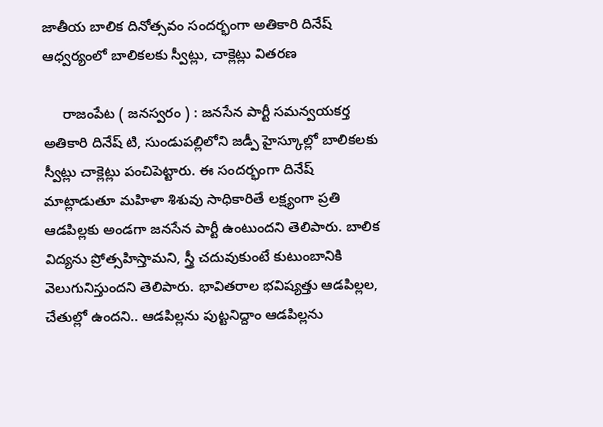జాతీయ బాలిక దినోత్సవం సందర్భంగా అతికారి దినేష్ ఆధ్వర్యంలో బాలికలకు స్వీట్లు, చాక్లెట్లు వితరణ

     రాజంపేట ( జనస్వరం ) : జనసేన పార్టీ సమన్వయకర్త అతికారి దినేష్ టి, సుండుపల్లిలోని జడ్పీ హైస్కూల్లో బాలికలకు స్వీట్లు చాక్లెట్లు పంచిపెట్టారు. ఈ సందర్భంగా దినేష్ మాట్లాడుతూ మహిళా శిశువు సాధికారితే లక్ష్యంగా ప్రతి ఆడపిల్లకు అండగా జనసేన పార్టీ ఉంటుందని తెలిపారు. బాలిక విద్యను ప్రోత్సహిస్తామని, స్త్రీ చదువుకుంటే కుటుంబానికి వెలుగునిస్తుందని తెలిపారు. భావితరాల భవిష్యత్తు ఆడపిల్లల, చేతుల్లో ఉందని.. ఆడపిల్లను పుట్టనిద్దాం ఆడపిల్లను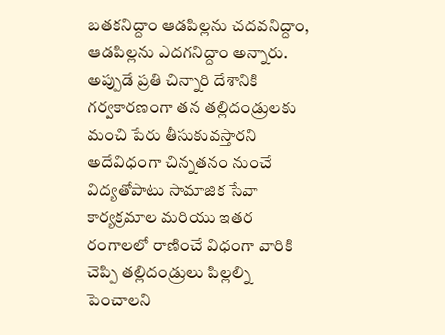బతకనిద్దాం ఆడపిల్లను చదవనిద్దాం, ఆడపిల్లను ఎదగనిద్దాం అన్నారు. అప్పుడే ప్రతి చిన్నారి దేశానికి గర్వకారణంగా తన తల్లిదండ్రులకు మంచి పేరు తీసుకువస్తారని అదేవిధంగా చిన్నతనం నుంచే విద్యతోపాటు సామాజిక సేవా కార్యక్రమాల మరియు ఇతర రంగాలలో రాణించే విధంగా వారికి చెప్పి తల్లిదండ్రులు పిల్లల్ని పెంచాలని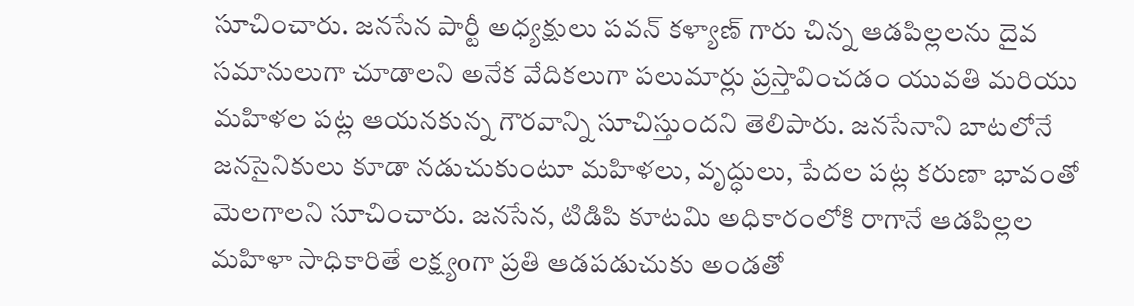సూచించారు. జనసేన పార్టీ అధ్యక్షులు పవన్ కళ్యాణ్ గారు చిన్న ఆడపిల్లలను దైవ సమానులుగా చూడాలని అనేక వేదికలుగా పలుమార్లు ప్రస్తావించడం యువతి మరియు మహిళల పట్ల ఆయనకున్న గౌరవాన్ని సూచిస్తుందని తెలిపారు. జనసేనాని బాటలోనే జనసైనికులు కూడా నడుచుకుంటూ మహిళలు, వృద్ధులు, పేదల పట్ల కరుణా భావంతో మెలగాలని సూచించారు. జనసేన, టిడిపి కూటమి అధికారంలోకి రాగానే ఆడపిల్లల మహిళా సాధికారితే లక్ష్యoగా ప్రతి ఆడపడుచుకు అండతో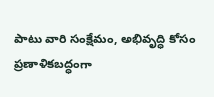పాటు వారి సంక్షేమం, అభివృద్ధి కోసం ప్రణాళికబద్ధంగా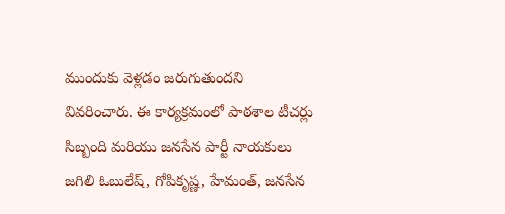ముందుకు వెళ్లడం జరుగుతుందని వివరించారు. ఈ కార్యక్రమంలో పాఠశాల టీచర్లు సిబ్బంది మరియు జనసేన పార్టీ నాయకులు జగిలి ఓబులేష్, గోపికృష్ణ, హేమంత్, జనసేన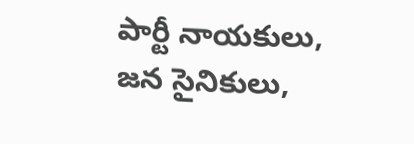పార్టీ నాయకులు, జన సైనికులు,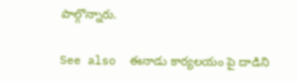పాల్గొన్నారు.

See also  ఈనాడు కార్యలయం పై దాడిని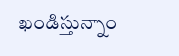ఖండిస్తున్నాం